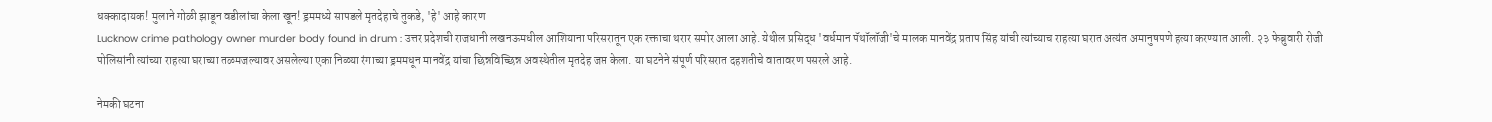धक्कादायक! मुलाने गोळी झाडून वडीलांचा केला खून! ड्रममध्ये सापडले मृतदेहाचे तुकडे, 'हे' आहे कारण
Lucknow crime pathology owner murder body found in drum : उत्तर प्रदेशची राजधानी लखनऊमधील आशियाना परिसरातून एक रक्ताचा थरार समोर आला आहे. येथील प्रसिद्ध 'वर्धमान पॅथॉलॉजी'चे मालक मानवेंद्र प्रताप सिंह यांची त्यांच्याच राहत्या घरात अत्यंत अमानुषपणे हत्या करण्यात आली. २३ फेब्रुवारी रोजी पोलिसांनी त्यांच्या राहत्या घराच्या तळमजल्यावर असलेल्या एका निळ्या रंगाच्या ड्रममधून मानवेंद्र यांचा छिन्नविच्छिन्न अवस्थेतील मृतदेह जप्त केला. या घटनेने संपूर्ण परिसरात दहशतीचे वातावरण पसरले आहे.

नेमकी घटना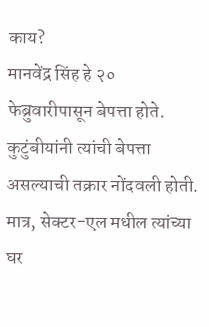काय?
मानवेंद्र सिंह हे २० फेब्रुवारीपासून बेपत्ता होते. कुटुंबीयांनी त्यांची बेपत्ता असल्याची तक्रार नोंदवली होती. मात्र, सेक्टर-एल मधील त्यांच्या घर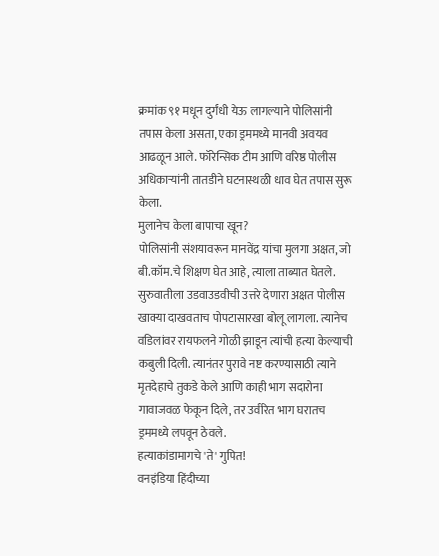क्रमांक ९१ मधून दुर्गंधी येऊ लागल्याने पोलिसांनी तपास केला असता, एका ड्रममध्ये मानवी अवयव आढळून आले. फॉरेन्सिक टीम आणि वरिष्ठ पोलीस अधिकाऱ्यांनी तातडीने घटनास्थळी धाव घेत तपास सुरू केला.
मुलानेच केला बापाचा खून?
पोलिसांनी संशयावरून मानवेंद्र यांचा मुलगा अक्षत, जो बी.कॉम.चे शिक्षण घेत आहे, त्याला ताब्यात घेतले. सुरुवातीला उडवाउडवीची उत्तरे देणारा अक्षत पोलीस खाक्या दाखवताच पोपटासारखा बोलू लागला. त्यानेच वडिलांवर रायफलने गोळी झाडून त्यांची हत्या केल्याची कबुली दिली. त्यानंतर पुरावे नष्ट करण्यासाठी त्याने मृतदेहाचे तुकडे केले आणि काही भाग सदारोना गावाजवळ फेकून दिले, तर उर्वरित भाग घरातच ड्रममध्ये लपवून ठेवले.
हत्याकांडामागचे 'ते' गुपित!
वनइंडिया हिंदीच्या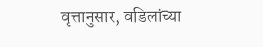वृत्तानुसार, वडिलांच्या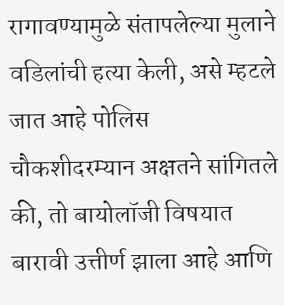रागावण्यामुळे संतापलेल्या मुलाने वडिलांची हत्या केली, असे म्हटले जात आहे पोलिस चौकशीदरम्यान अक्षतने सांगितले की, तो बायोलॉजी विषयात बारावी उत्तीर्ण झाला आहे आणि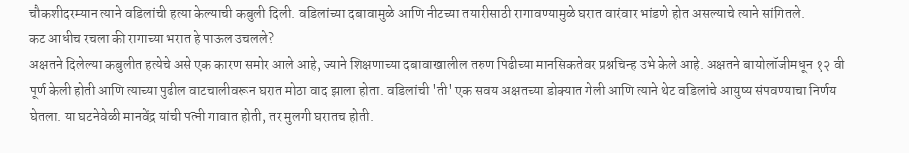चौकशीदरम्यान त्याने वडिलांची हत्या केल्याची कबुली दिली. वडिलांच्या दबावामुळे आणि नीटच्या तयारीसाठी रागावण्यामुळे घरात वारंवार भांडणे होत असल्याचे त्याने सांगितले.
कट आधीच रचला की रागाच्या भरात हे पाऊल उचलले?
अक्षतने दिलेल्या कबुलीत हत्येचे असे एक कारण समोर आले आहे, ज्याने शिक्षणाच्या दबावाखालील तरुण पिढीच्या मानसिकतेवर प्रश्नचिन्ह उभे केले आहे. अक्षतने बायोलॉजीमधून १२ वी पूर्ण केली होती आणि त्याच्या पुढील वाटचालीवरून घरात मोठा वाद झाला होता. वडिलांची 'ती' एक सवय अक्षतच्या डोक्यात गेली आणि त्याने थेट वडिलांचे आयुष्य संपवण्याचा निर्णय घेतला. या घटनेवेळी मानवेंद्र यांची पत्नी गावात होती, तर मुलगी घरातच होती.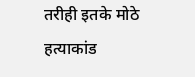तरीही इतके मोठे हत्याकांड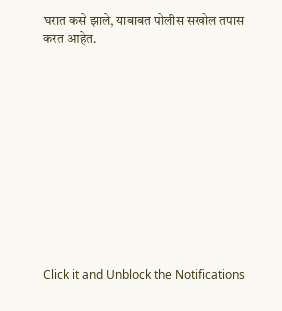घरात कसे झाले, याबाबत पोलीस सखोल तपास करत आहेत.












Click it and Unblock the Notifications